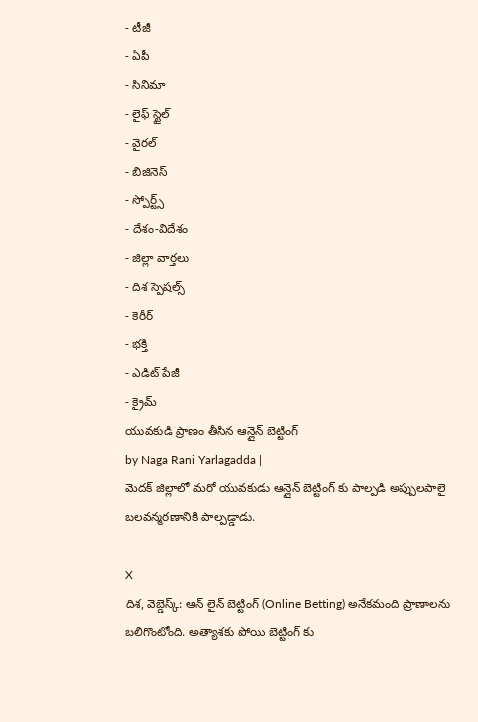- టీజీ
- ఏపీ
- సినిమా
- లైఫ్ స్టైల్
- వైరల్
- బిజినెస్
- స్పోర్ట్స్
- దేశం-విదేశం
- జిల్లా వార్తలు
- దిశ స్పెషల్స్
- కెరీర్
- భక్తి
- ఎడిట్ పేజీ
- క్రైమ్
యువకుడి ప్రాణం తీసిన ఆన్లైన్ బెట్టింగ్
by Naga Rani Yarlagadda |
మెదక్ జిల్లాలో మరో యువకుడు ఆన్లైన్ బెట్టింగ్ కు పాల్పడి అప్పులపాలై బలవన్మరణానికి పాల్పడ్డాడు.

X
దిశ, వెబ్డెస్క్: ఆన్ లైన్ బెట్టింగ్ (Online Betting) అనేకమంది ప్రాణాలను బలిగొంటోంది. అత్యాశకు పోయి బెట్టింగ్ కు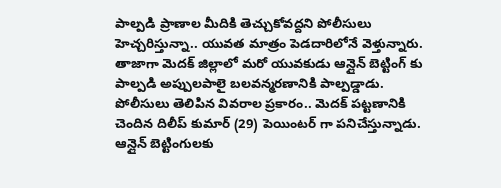పాల్పడి ప్రాణాల మీదికి తెచ్చుకోవద్దని పోలీసులు హెచ్చరిస్తున్నా.. యువత మాత్రం పెడదారిలోనే వెళ్తున్నారు. తాజాగా మెదక్ జిల్లాలో మరో యువకుడు ఆన్లైన్ బెట్టింగ్ కు పాల్పడి అప్పులపాలై బలవన్మరణానికి పాల్పడ్డాడు. పోలీసులు తెలిపిన వివరాల ప్రకారం.. మెదక్ పట్టణానికి చెందిన దిలీప్ కుమార్ (29) పెయింటర్ గా పనిచేస్తున్నాడు. ఆన్లైన్ బెట్టింగులకు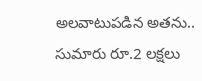అలవాటుపడిన అతను.. సుమారు రూ.2 లక్షలు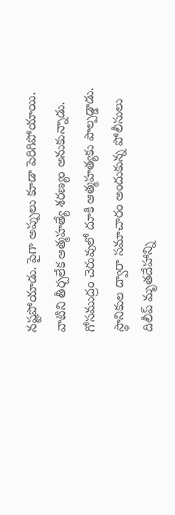నష్టపోయాడు. పైగా అప్పులు కూడా పెరిగిపోయాయి. వాటిని తీర్చలేక ఆత్మహత్యే శరణ్యం అనుకున్నాడు. గోసముద్రం చెరువులో దూకి ఆత్మహత్యకు పాల్పడ్డాడు. స్థానికుల ద్వారా సమాచారం అందుకున్న పోలీసులు దిలీప్ మృతదేహాన్ని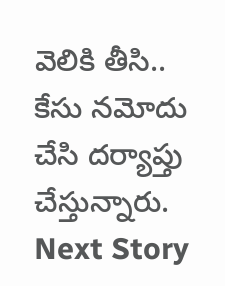వెలికి తీసి.. కేసు నమోదు చేసి దర్యాప్తు చేస్తున్నారు.
Next Story